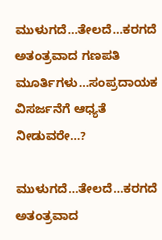ಮುಳುಗದೆ…ತೇಲದೆ…ಕರಗದೆ ಅತಂತ್ರವಾದ ಗಣಪತಿ ಮೂರ್ತಿಗಳು…ಸಂಪ್ರದಾಯಕ ವಿಸರ್ಜನೆಗೆ ಆಧ್ಯತೆ ನೀಡುವರೇ…?

ಮುಳುಗದೆ…ತೇಲದೆ…ಕರಗದೆ ಅತಂತ್ರವಾದ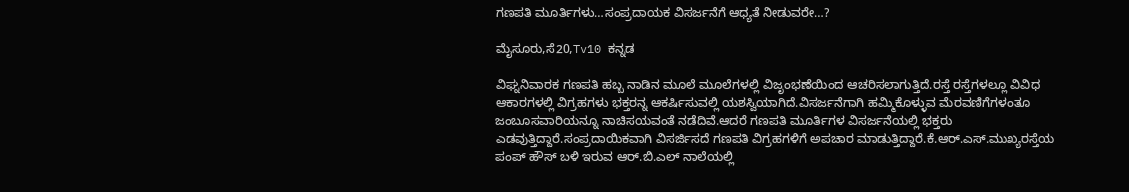ಗಣಪತಿ ಮೂರ್ತಿಗಳು…ಸಂಪ್ರದಾಯಕ ವಿಸರ್ಜನೆಗೆ ಆಧ್ಯತೆ ನೀಡುವರೇ…?

ಮೈಸೂರು,ಸೆ20,Tv10 ಕನ್ನಡ

ವಿಘ್ನನಿವಾರಕ ಗಣಪತಿ ಹಬ್ಬ ನಾಡಿನ ಮೂಲೆ ಮೂಲೆಗಳಲ್ಲಿ ವಿಜೃಂಭಣೆಯಿಂದ ಆಚರಿಸಲಾಗುತ್ತಿದೆ.ರಸ್ತೆ ರಸ್ತೆಗಳಲ್ಲೂ ವಿವಿಧ ಆಕಾರಗಳಲ್ಲಿ ವಿಗ್ರಹಗಳು ಭಕ್ತರನ್ನ ಆಕರ್ಷಿಸುವಲ್ಲಿ ಯಶಸ್ವಿಯಾಗಿದೆ.ವಿಸರ್ಜನೆಗಾಗಿ ಹಮ್ಮಿಕೊಳ್ಳುವ ಮೆರವಣಿಗೆಗಳಂತೂ ಜಂಬೂಸವಾರಿಯನ್ನೂ ನಾಚಿಸಯವಂತೆ ನಡೆದಿವೆ.ಆದರೆ ಗಣಪತಿ ಮೂರ್ತಿಗಳ ವಿಸರ್ಜನೆಯಲ್ಲಿ ಭಕ್ತರು ಎಡವುತ್ತಿದ್ದಾರೆ.ಸಂಪ್ರದಾಯಿಕವಾಗಿ ವಿಸರ್ಜಿಸದೆ ಗಣಪತಿ ವಿಗ್ರಹಗಳಿಗೆ ಅಪಚಾರ ಮಾಡುತ್ತಿದ್ದಾರೆ.ಕೆ.ಆರ್.ಎಸ್.ಮುಖ್ಯರಸ್ತೆಯ ಪಂಪ್ ಹೌಸ್ ಬಳಿ ಇರುವ ಆರ್.ಬಿ.ಎಲ್ ನಾಲೆಯಲ್ಲಿ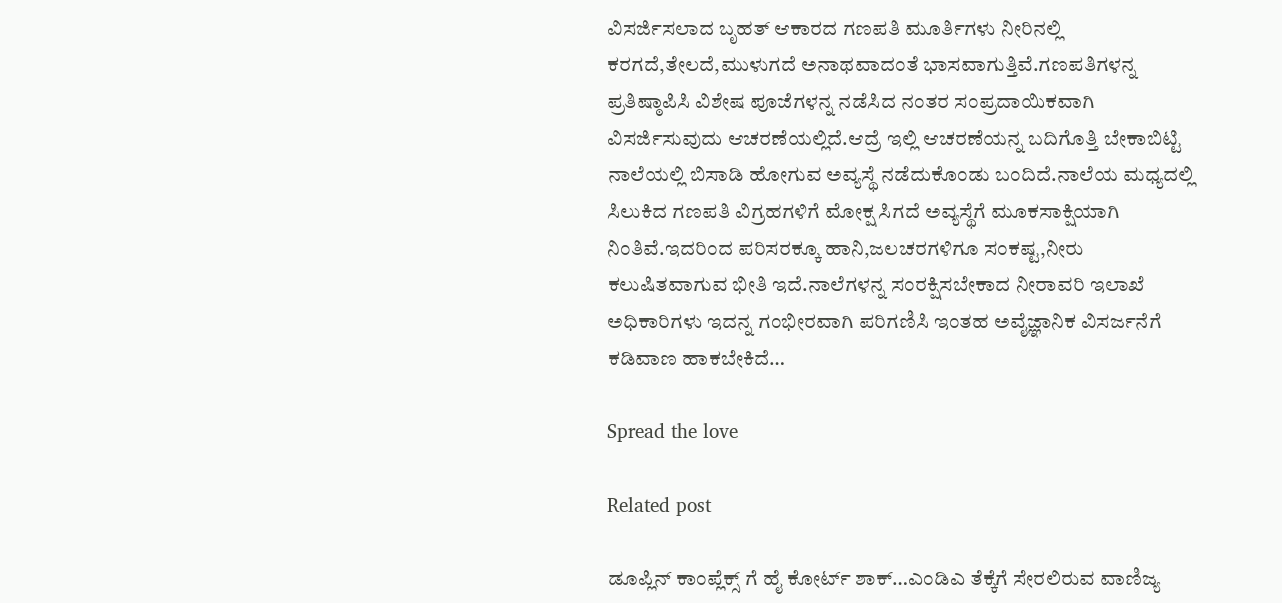ವಿಸರ್ಜಿಸಲಾದ ಬೃಹತ್ ಆಕಾರದ ಗಣಪತಿ ಮೂರ್ತಿಗಳು ನೀರಿನಲ್ಲಿ ಕರಗದೆ,ತೇಲದೆ,ಮುಳುಗದೆ ಅನಾಥವಾದಂತೆ ಭಾಸವಾಗುತ್ತಿವೆ.ಗಣಪತಿಗಳನ್ನ ಪ್ರತಿಷ್ಠಾಪಿಸಿ ವಿಶೇಷ ಪೂಜೆಗಳನ್ನ ನಡೆಸಿದ ನಂತರ ಸಂಪ್ರದಾಯಿಕವಾಗಿ ವಿಸರ್ಜಿಸುವುದು ಆಚರಣೆಯಲ್ಲಿದೆ.ಆದ್ರೆ ಇಲ್ಲಿ ಆಚರಣೆಯನ್ನ ಬದಿಗೊತ್ತಿ ಬೇಕಾಬಿಟ್ಟಿ ನಾಲೆಯಲ್ಲಿ ಬಿಸಾಡಿ ಹೋಗುವ ಅವ್ಯಸ್ಥೆ ನಡೆದುಕೊಂಡು ಬಂದಿದೆ.ನಾಲೆಯ ಮಧ್ಯದಲ್ಲಿ ಸಿಲುಕಿದ ಗಣಪತಿ ವಿಗ್ರಹಗಳಿಗೆ ಮೋಕ್ಷ ಸಿಗದೆ ಅವ್ಯಸ್ಥೆಗೆ ಮೂಕಸಾಕ್ಷಿಯಾಗಿ ನಿಂತಿವೆ.ಇದರಿಂದ ಪರಿಸರಕ್ಕೂ ಹಾನಿ,ಜಲಚರಗಳಿಗೂ ಸಂಕಷ್ಟ,ನೀರು ಕಲುಷಿತವಾಗುವ ಭೀತಿ ಇದೆ.ನಾಲೆಗಳನ್ನ ಸಂರಕ್ಷಿಸಬೇಕಾದ ನೀರಾವರಿ ಇಲಾಖೆ ಅಧಿಕಾರಿಗಳು ಇದನ್ನ ಗಂಭೀರವಾಗಿ ಪರಿಗಣಿಸಿ ಇಂತಹ ಅವೈಜ್ಞಾನಿಕ ವಿಸರ್ಜನೆಗೆ ಕಡಿವಾಣ ಹಾಕಬೇಕಿದೆ…

Spread the love

Related post

ಡೂಪ್ಲಿನ್ ಕಾಂಪ್ಲೆಕ್ಸ್ ಗೆ ಹೈ ಕೋರ್ಟ್ ಶಾಕ್…ಎಂಡಿಎ ತೆಕ್ಕೆಗೆ ಸೇರಲಿರುವ ವಾಣಿಜ್ಯ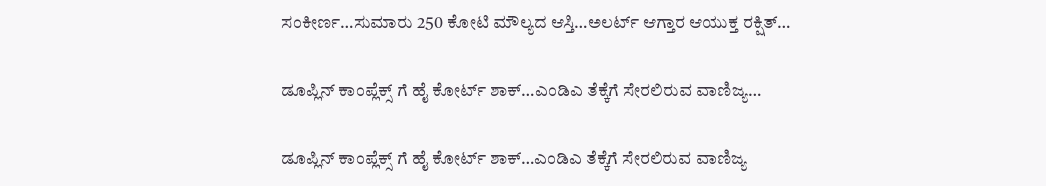ಸಂಕೀರ್ಣ…ಸುಮಾರು 250 ಕೋಟಿ ಮೌಲ್ಯದ ಆಸ್ತಿ…ಅಲರ್ಟ್ ಆಗ್ತಾರ ಆಯುಕ್ತ ರಕ್ಷಿತ್…

ಡೂಪ್ಲಿನ್ ಕಾಂಪ್ಲೆಕ್ಸ್ ಗೆ ಹೈ ಕೋರ್ಟ್ ಶಾಕ್…ಎಂಡಿಎ ತೆಕ್ಕೆಗೆ ಸೇರಲಿರುವ ವಾಣಿಜ್ಯ…

ಡೂಪ್ಲಿನ್ ಕಾಂಪ್ಲೆಕ್ಸ್ ಗೆ ಹೈ ಕೋರ್ಟ್ ಶಾಕ್…ಎಂಡಿಎ ತೆಕ್ಕೆಗೆ ಸೇರಲಿರುವ ವಾಣಿಜ್ಯ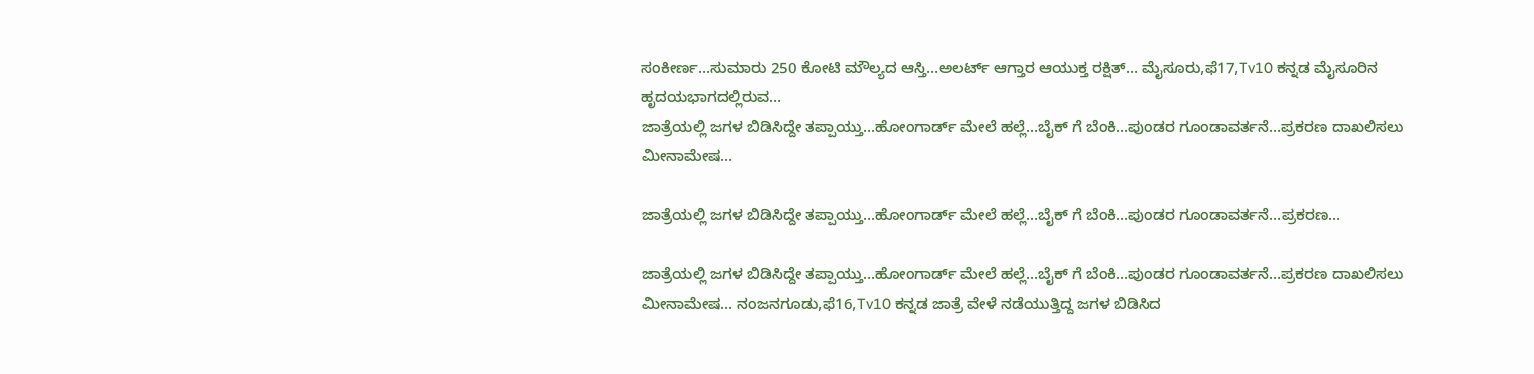ಸಂಕೀರ್ಣ…ಸುಮಾರು 250 ಕೋಟಿ ಮೌಲ್ಯದ ಆಸ್ತಿ…ಅಲರ್ಟ್ ಆಗ್ತಾರ ಆಯುಕ್ತ ರಕ್ಷಿತ್… ಮೈಸೂರು,ಫೆ17,Tv10 ಕನ್ನಡ ಮೈಸೂರಿನ ಹೃದಯಭಾಗದಲ್ಲಿರುವ…
ಜಾತ್ರೆಯಲ್ಲಿ ಜಗಳ ಬಿಡಿಸಿದ್ದೇ ತಪ್ಪಾಯ್ತು…ಹೋಂಗಾರ್ಡ್ ಮೇಲೆ ಹಲ್ಲೆ…ಬೈಕ್ ಗೆ ಬೆಂಕಿ…ಪುಂಡರ ಗೂಂಡಾವರ್ತನೆ…ಪ್ರಕರಣ ದಾಖಲಿಸಲು ಮೀನಾಮೇಷ…

ಜಾತ್ರೆಯಲ್ಲಿ ಜಗಳ ಬಿಡಿಸಿದ್ದೇ ತಪ್ಪಾಯ್ತು…ಹೋಂಗಾರ್ಡ್ ಮೇಲೆ ಹಲ್ಲೆ…ಬೈಕ್ ಗೆ ಬೆಂಕಿ…ಪುಂಡರ ಗೂಂಡಾವರ್ತನೆ…ಪ್ರಕರಣ…

ಜಾತ್ರೆಯಲ್ಲಿ ಜಗಳ ಬಿಡಿಸಿದ್ದೇ ತಪ್ಪಾಯ್ತು…ಹೋಂಗಾರ್ಡ್ ಮೇಲೆ ಹಲ್ಲೆ…ಬೈಕ್ ಗೆ ಬೆಂಕಿ…ಪುಂಡರ ಗೂಂಡಾವರ್ತನೆ…ಪ್ರಕರಣ ದಾಖಲಿಸಲು ಮೀನಾಮೇಷ… ನಂಜನಗೂಡು,ಫೆ16,Tv10 ಕನ್ನಡ ಜಾತ್ರೆ ವೇಳೆ ನಡೆಯುತ್ತಿದ್ದ ಜಗಳ ಬಿಡಿಸಿದ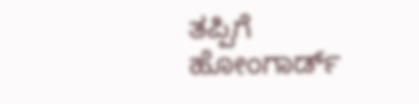ತಪ್ಪಿಗೆ ಹೋಂಗಾರ್ಡ್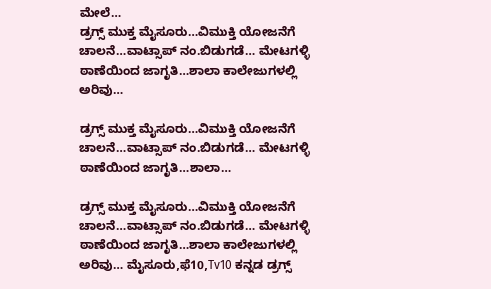ಮೇಲೆ…
ಡ್ರಗ್ಸ್ ಮುಕ್ತ ಮೈಸೂರು…ವಿಮುಕ್ತಿ ಯೋಜನೆಗೆ ಚಾಲನೆ…ವಾಟ್ಸಾಪ್ ನಂ.ಬಿಡುಗಡೆ… ಮೇಟಗಳ್ಳಿ ಠಾಣೆಯಿಂದ ಜಾಗೃತಿ…ಶಾಲಾ ಕಾಲೇಜುಗಳಲ್ಲಿ ಅರಿವು…

ಡ್ರಗ್ಸ್ ಮುಕ್ತ ಮೈಸೂರು…ವಿಮುಕ್ತಿ ಯೋಜನೆಗೆ ಚಾಲನೆ…ವಾಟ್ಸಾಪ್ ನಂ.ಬಿಡುಗಡೆ… ಮೇಟಗಳ್ಳಿ ಠಾಣೆಯಿಂದ ಜಾಗೃತಿ…ಶಾಲಾ…

ಡ್ರಗ್ಸ್ ಮುಕ್ತ ಮೈಸೂರು…ವಿಮುಕ್ತಿ ಯೋಜನೆಗೆ ಚಾಲನೆ…ವಾಟ್ಸಾಪ್ ನಂ.ಬಿಡುಗಡೆ… ಮೇಟಗಳ್ಳಿ ಠಾಣೆಯಿಂದ ಜಾಗೃತಿ…ಶಾಲಾ ಕಾಲೇಜುಗಳಲ್ಲಿ ಅರಿವು… ಮೈಸೂರು,ಫೆ10,Tv10 ಕನ್ನಡ ಡ್ರಗ್ಸ್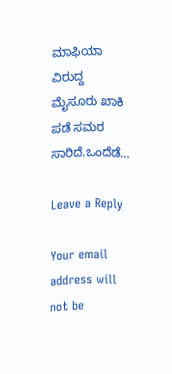ಮಾಫಿಯಾ ವಿರುದ್ದ ಮೈಸೂರು ಖಾಕಿ ಪಡೆ ಸಮರ ಸಾರಿದೆ.ಒಂದೆಡೆ…

Leave a Reply

Your email address will not be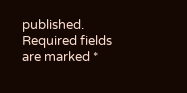published. Required fields are marked *